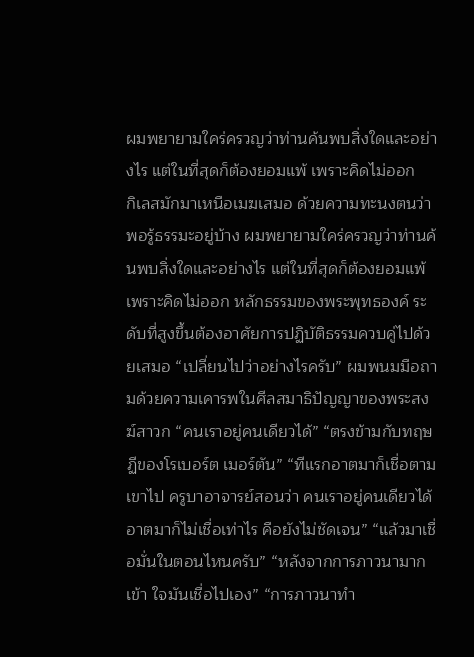ผมพยายามใคร่ครวญว่าท่านค้นพบสิ่งใดและอย่างไร แต่ในที่สุดก็ต้องยอมแพ้ เพราะคิดไม่ออก
กิเลสมักมาเหนือเมฆเสมอ ด้วยความทะนงตนว่าพอรู้ธรรมะอยู่บ้าง ผมพยายามใคร่ครวญว่าท่านค้นพบสิ่งใดและอย่างไร แต่ในที่สุดก็ต้องยอมแพ้ เพราะคิดไม่ออก หลักธรรมของพระพุทธองค์ ระดับที่สูงขึ้นต้องอาศัยการปฏิบัติธรรมควบคู่ไปด้วยเสมอ “เปลี่ยนไปว่าอย่างไรครับ” ผมพนมมือถามด้วยความเคารพในศีลสมาธิปัญญาของพระสงฆ์สาวก “คนเราอยู่คนเดียวได้” “ตรงข้ามกับทฤษฏีของโรเบอร์ต เมอร์ตัน” “ทีแรกอาตมาก็เชื่อตามเขาไป ครูบาอาจารย์สอนว่า คนเราอยู่คนเดียวได้ อาตมาก็ไม่เชื่อเท่าไร คือยังไม่ชัดเจน” “แล้วมาเชื่อมั่นในตอนไหนครับ” “หลังจากการภาวนามากเข้า ใจมันเชื่อไปเอง” “การภาวนาทำ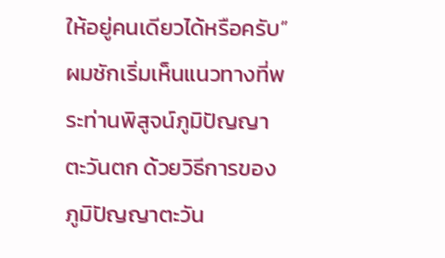ให้อยู่คนเดียวได้หรือครับ” ผมชักเริ่มเห็นแนวทางที่พระท่านพิสูจน์ภูมิปัญญาตะวันตก ด้วยวิธีการของภูมิปัญญาตะวัน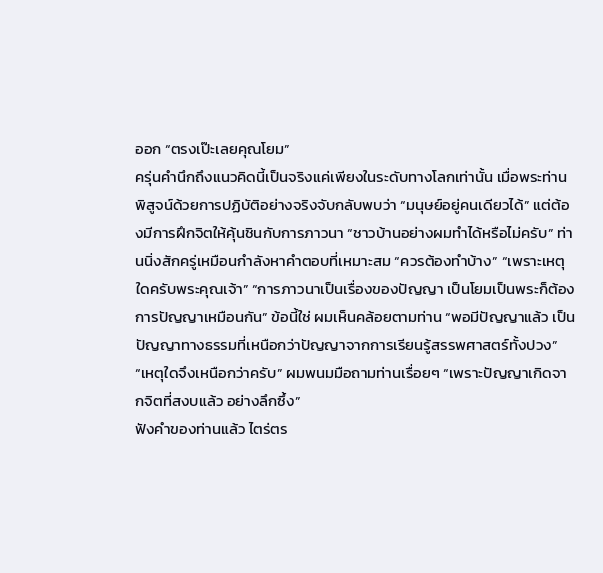ออก “ตรงเป๊ะเลยคุณโยม”
ครุ่นคำนึกถึงแนวคิดนี้เป็นจริงแค่เพียงในระดับทางโลกเท่านั้น เมื่อพระท่านพิสูจน์ด้วยการปฏิบัติอย่างจริงจับกลับพบว่า “มนุษย์อยู่คนเดียวได้” แต่ต้องมีการฝึกจิตให้คุ้นชินกับการภาวนา “ชาวบ้านอย่างผมทำได้หรือไม่ครับ” ท่านนิ่งสักครู่เหมือนกำลังหาคำตอบที่เหมาะสม “ควรต้องทำบ้าง” “เพราะเหตุใดครับพระคุณเจ้า” “การภาวนาเป็นเรื่องของปัญญา เป็นโยมเป็นพระก็ต้องการปัญญาเหมือนกัน” ข้อนี้ใช่ ผมเห็นคล้อยตามท่าน “พอมีปัญญาแล้ว เป็นปัญญาทางธรรมที่เหนือกว่าปัญญาจากการเรียนรู้สรรพศาสตร์ทั้งปวง” “เหตุใดจึงเหนือกว่าครับ” ผมพนมมือถามท่านเรื่อยๆ “เพราะปัญญาเกิดจากจิตที่สงบแล้ว อย่างลึกซึ้ง”
ฟังคำของท่านแล้ว ไตร่ตร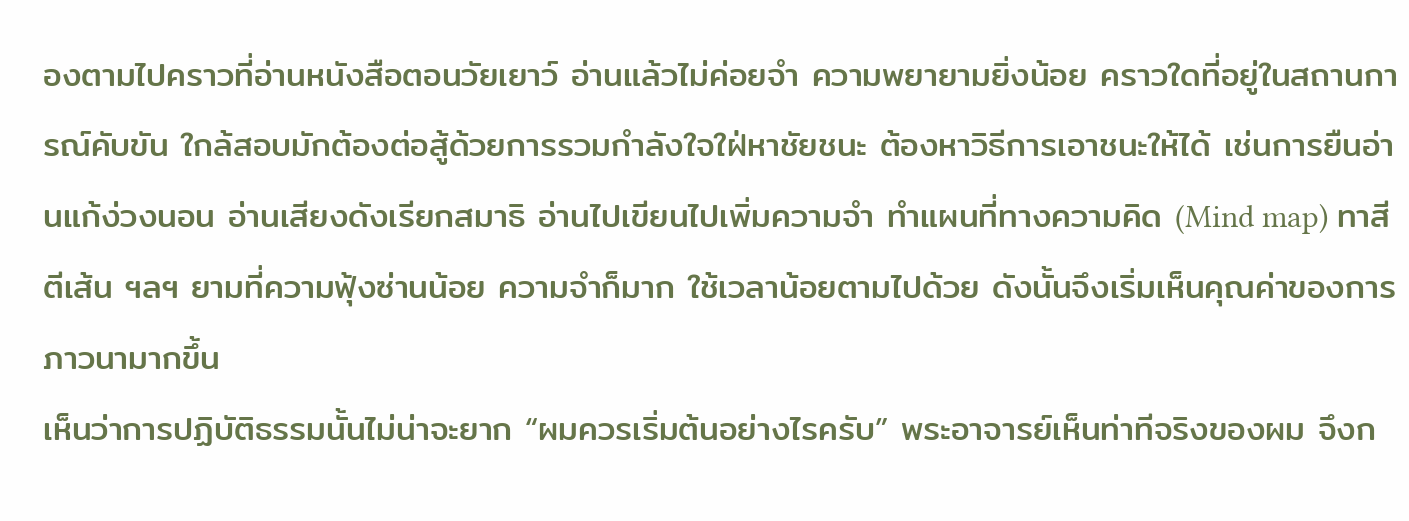องตามไปคราวที่อ่านหนังสือตอนวัยเยาว์ อ่านแล้วไม่ค่อยจำ ความพยายามยิ่งน้อย คราวใดที่อยู่ในสถานการณ์คับขัน ใกล้สอบมักต้องต่อสู้ด้วยการรวมกำลังใจใฝ่หาชัยชนะ ต้องหาวิธีการเอาชนะให้ได้ เช่นการยืนอ่านแก้ง่วงนอน อ่านเสียงดังเรียกสมาธิ อ่านไปเขียนไปเพิ่มความจำ ทำแผนที่ทางความคิด (Mind map) ทาสีตีเส้น ฯลฯ ยามที่ความฟุ้งซ่านน้อย ความจำก็มาก ใช้เวลาน้อยตามไปด้วย ดังนั้นจึงเริ่มเห็นคุณค่าของการภาวนามากขึ้น
เห็นว่าการปฏิบัติธรรมนั้นไม่น่าจะยาก “ผมควรเริ่มต้นอย่างไรครับ” พระอาจารย์เห็นท่าทีจริงของผม จึงก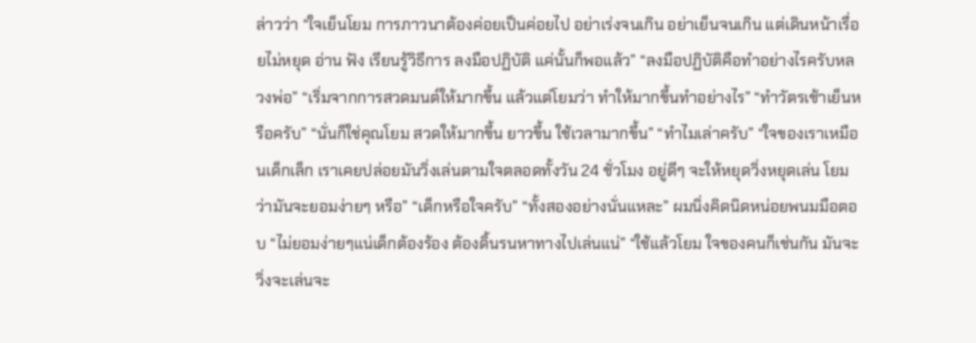ล่าวว่า “ใจเย็นโยม การภาวนาต้องค่อยเป็นค่อยไป อย่าเร่งจนเกิน อย่าเย็นจนเกิน แต่เดินหน้าเรื่อยไม่หยุด อ่าน ฟัง เรียนรู้วิธีการ ลงมือปฏิบัติ แค่นั้นก็พอแล้ว” “ลงมือปฏิบัติคือทำอย่างไรครับหลวงพ่อ” “เริ่มจากการสวดมนต์ให้มากขึ้น แล้วแต่โยมว่า ทำให้มากขึ้นทำอย่างไร” “ทำวัตรเช้าเย็นหรือครับ” “นั่นก็ใช่คุณโยม สวดให้มากขึ้น ยาวขึ้น ใช้เวลามากขึ้น” “ทำไมเล่าครับ” “ใจของเราเหมือนเด็กเล็ก เราเคยปล่อยมันวิ่งเล่นตามใจตลอดทั้งวัน 24 ชั่วโมง อยู่ดีๆ จะให้หยุดวิ่งหยุดเล่น โยมว่ามันจะยอมง่ายๆ หรือ” “เด็กหรือใจครับ” “ทั้งสองอย่างนั่นแหละ” ผมนิ่งคิดนิดหน่อยพนมมือตอบ “ไม่ยอมง่ายๆแน่เด็กต้องร้อง ต้องดิ้นรนหาทางไปเล่นแน่” “ใช้แล้วโยม ใจของคนก็เช่นกัน มันจะวิ่งจะเล่นจะ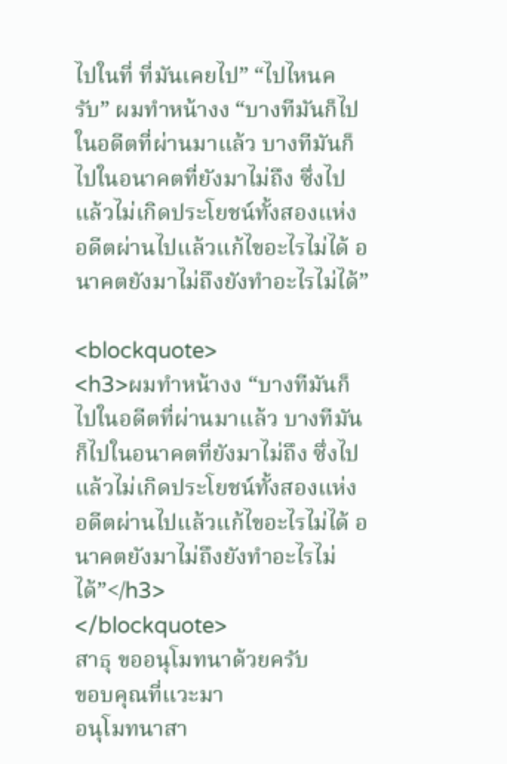ไปในที่ ที่มันเคยไป” “ไปไหนครับ” ผมทำหน้างง “บางทีมันก็ไปในอดีตที่ผ่านมาแล้ว บางทีมันก็ไปในอนาคตที่ยังมาไม่ถึง ซึ่งไปแล้วไม่เกิดประโยชน์ทั้งสองแห่ง อดีตผ่านไปแล้วแก้ไขอะไรไม่ได้ อนาคตยังมาไม่ถึงยังทำอะไรไม่ได้”

<blockquote>
<h3>ผมทำหน้างง “บางทีมันก็ไปในอดีตที่ผ่านมาแล้ว บางทีมันก็ไปในอนาคตที่ยังมาไม่ถึง ซึ่งไปแล้วไม่เกิดประโยชน์ทั้งสองแห่ง อดีตผ่านไปแล้วแก้ไขอะไรไม่ได้ อนาคตยังมาไม่ถึงยังทำอะไรไม่ได้”</h3>
</blockquote>
สาธุ ขออนุโมทนาด้วยครับ
ขอบคุณที่แวะมา
อนุโมทนาสา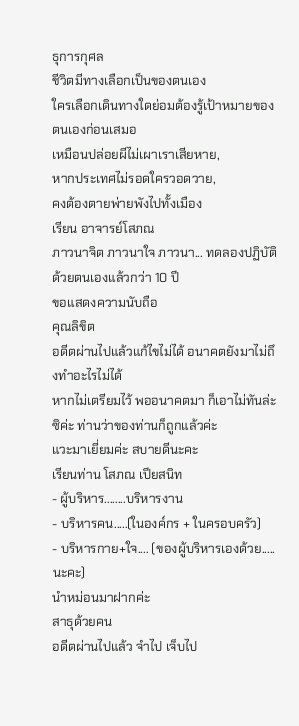ธุการกุศล
ชีวิตมีทางเลือกเป็นของตนเอง
ใครเลือกเดินทางใดย่อมต้องรู้เป้าหมายของตนเองก่อนเสมอ
เหมือนปล่อยผีไม่เผาเราเสียหาย,
หากประเทศไม่รอดใครวอดวาย,
คงต้องตายพ่ายพังไปทั้งเมือง
เรียน อาจารย์โสภณ
ภาวนาจิต ภาวนาใจ ภาวนา... ทดลองปฏิบัติด้วยตนเองแล้วกว่า 10 ปี
ขอแสดงความนับถือ
คุณลิขิต
อดีตผ่านไปแล้วแก้ไขไม่ได้ อนาคตยังมาไม่ถึงทำอะไรไม่ได้
หากไม่เตรียมไว้ พออนาคตมา ก็เอาไม่ทันล่ะซิค่ะ ท่านว่าของท่านก็ถูกแล้วค่ะ
แวะมาเยี่ยมค่ะ สบายดีนะคะ
เรียนท่าน โสภณ เปียสนิท
- ผู้บริหาร........บริหารงาน
- บริหารคน.....(ในองค์กร + ในครอบครัว)
- บริหารกาย+ใจ.... (ของผู้บริหารเองด้วย.....นะคะ)
นำหม่อนมาฝากค่ะ
สาธุด้วยคน
อดีตผ่านไปแล้ว จำไป เจ็บไป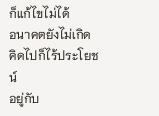ก็แก้ไขไม่ได้
อนาคตยังไม่เกิด คิดไปก็ไร้ประโยชน์
อยู่กับ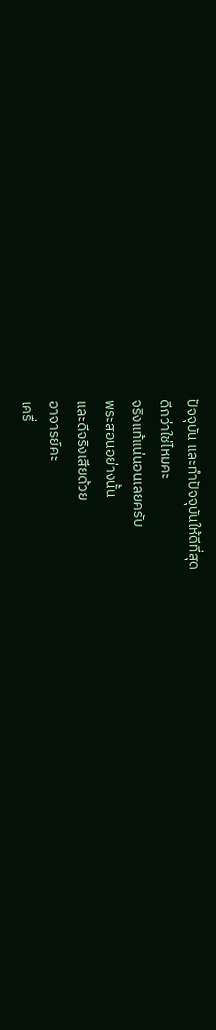ปัจจุบัน และทำปัจจุบันให้ดีที่สุด
ดีกว่าใช่ไหมคะ
จริงแท้แน่นอนเลยครับ
พระสอนอย่างนั้น
และดีจริงเสียด้วย
อาจารย์คะ
เครื่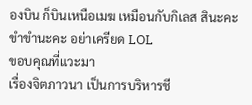องบิน ก็บินเหนือเมฆ เหมือนกับกิเลส สินะคะ
ขำขำนะคะ อย่าเครียด LOL
ขอบคุณที่แวะมา
เรื่องจิตภาวนา เป็นการบริหารชี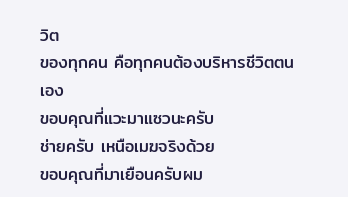วิต
ของทุกคน คือทุกคนต้องบริหารชีวิตตนเอง
ขอบคุณที่แวะมาแซวนะครับ
ช่ายครับ เหนือเมฆจริงด้วย
ขอบคุณที่มาเยือนครับผม